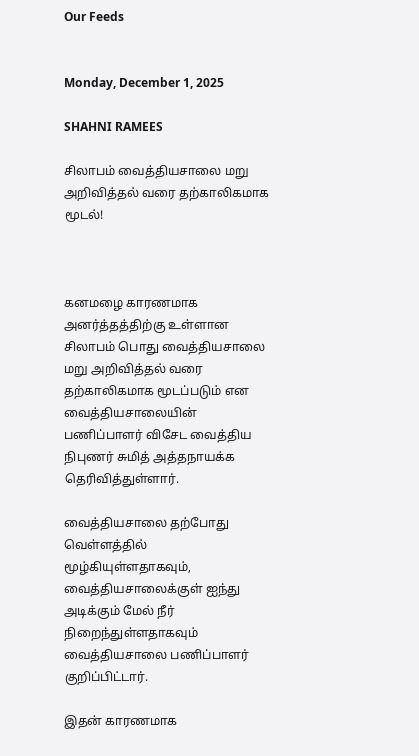Our Feeds


Monday, December 1, 2025

SHAHNI RAMEES

சிலாபம் வைத்தியசாலை மறு அறிவித்தல் வரை தற்காலிகமாக மூடல்!



கனமழை காரணமாக அனர்த்தத்திற்கு உள்ளான சிலாபம் பொது வைத்தியசாலை மறு அறிவித்தல் வரை தற்காலிகமாக மூடப்படும் என வைத்தியசாலையின் பணிப்பாளர் விசேட வைத்திய நிபுணர் சுமித் அத்தநாயக்க தெரிவித்துள்ளார்.

வைத்தியசாலை தற்போது வெள்ளத்தில் மூழ்கியுள்ளதாகவும், வைத்தியசாலைக்குள் ஐந்து அடிக்கும் மேல் நீர் நிறைந்துள்ளதாகவும் வைத்தியசாலை பணிப்பாளர் குறிப்பிட்டார்.

இதன் காரணமாக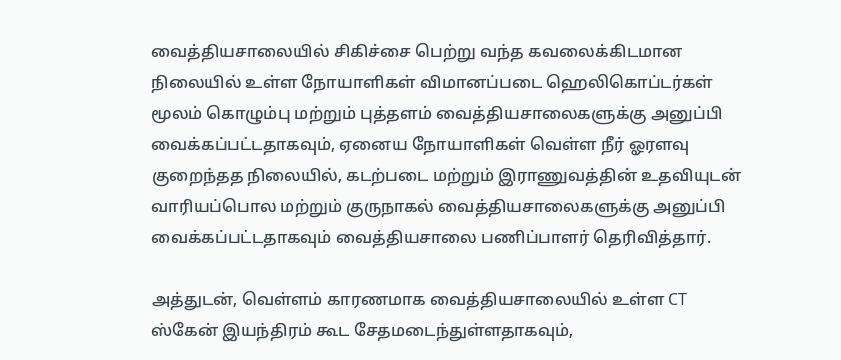வைத்தியசாலையில் சிகிச்சை பெற்று வந்த கவலைக்கிடமான நிலையில் உள்ள நோயாளிகள் விமானப்படை ஹெலிகொப்டர்கள் மூலம் கொழும்பு மற்றும் புத்தளம் வைத்தியசாலைகளுக்கு அனுப்பி வைக்கப்பட்டதாகவும், ஏனைய நோயாளிகள் வெள்ள நீர் ஓரளவு குறைந்தத நிலையில், கடற்படை மற்றும் இராணுவத்தின் உதவியுடன் வாரியப்பொல மற்றும் குருநாகல் வைத்தியசாலைகளுக்கு அனுப்பி வைக்கப்பட்டதாகவும் வைத்தியசாலை பணிப்பாளர் தெரிவித்தார்.

அத்துடன், வெள்ளம் காரணமாக வைத்தியசாலையில் உள்ள CT ஸ்கேன் இயந்திரம் கூட சேதமடைந்துள்ளதாகவும்,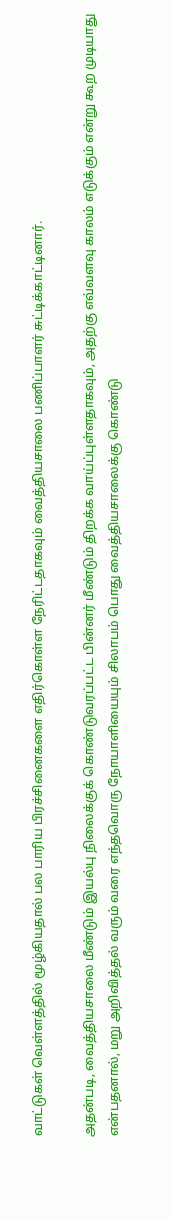வாட்டுகள் வெள்ளத்தில் மூழ்கியதால் பல பாரிய பிரச்சினைகளை எதிர்கொள்ள நேரிட்டதாகவும் வைத்தியசாலை பணிப்பாளர் சுட்டிக்காட்டினார்.

அதன்படி, வைத்தியசாலை மீண்டும் இயல்பு நிலைக்குக் கொண்டுவரப்பட்ட பின்னர் மீண்டும் திறக்க வாய்ப்புள்ளதாகவும், அதற்கு எவ்வளவு காலம் எடுக்கும் என்று கூற முடியாது என்பதனால், மறு அறிவித்தல் வரும் வரை எந்தவொரு நோயாளியையும் சிலாபம் பொது வைத்தியசாலைக்கு கொண்டு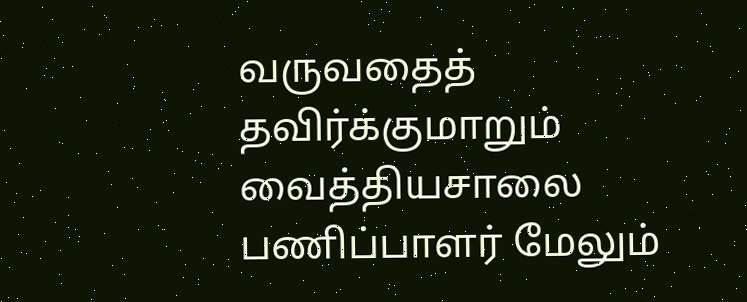வருவதைத் தவிர்க்குமாறும் வைத்தியசாலை பணிப்பாளர் மேலும்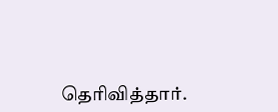தெரிவித்தார்.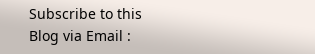Subscribe to this Blog via Email :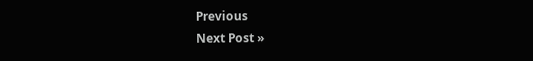Previous
Next Post »